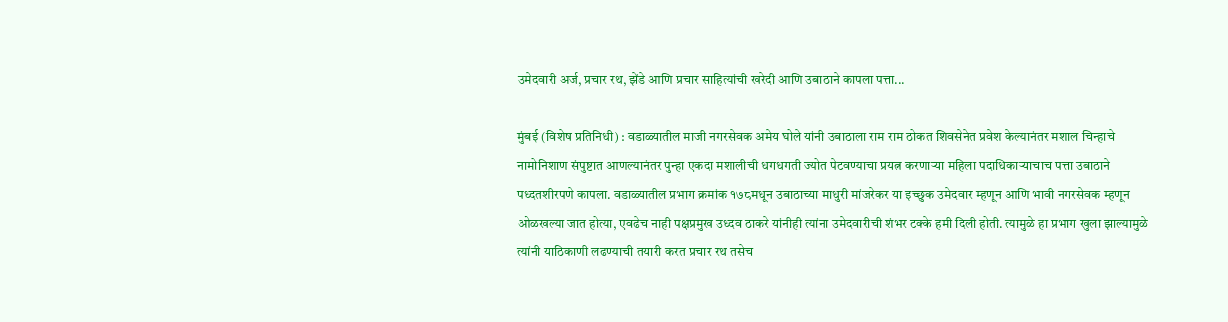उमेदवारी अर्ज, प्रचार रथ, झेंडे आणि प्रचार साहित्यांची खरेदी आणि उबाठाने कापला पत्ता...

मुंबई (विशेष प्रतिनिधी) : वडाळ्यातील माजी नगरसेवक अमेय घोले यांनी उबाठाला राम राम ठोकत शिवसेनेत प्रवेश केल्यानंतर मशाल चिन्हाचे नामोनिशाण संपुष्टात आणल्यानंतर पुन्हा एकदा मशालीची धगधगती ज्योत पेटवण्याचा प्रयत्न करणाऱ्या महिला पदाधिकाऱ्याचाच पत्ता उबाठाने पध्दतशीरपणे कापला. वडाळ्यातील प्रभाग क्रमांक १७८मधून उबाठाच्या माधुरी मांजरेकर या इच्छुक उमेदवार म्हणून आणि भावी नगरसेवक म्हणून ओळखल्या जात होत्या, एवढेच नाही पक्षप्रमुख उध्दव ठाकरे यांनीही त्यांना उमेदवारीची शंभर टक्के हमी दिली होती. त्यामुळे हा प्रभाग खुला झाल्यामुळे त्यांनी याठिकाणी लढण्याची तयारी करत प्रचार रथ तसेच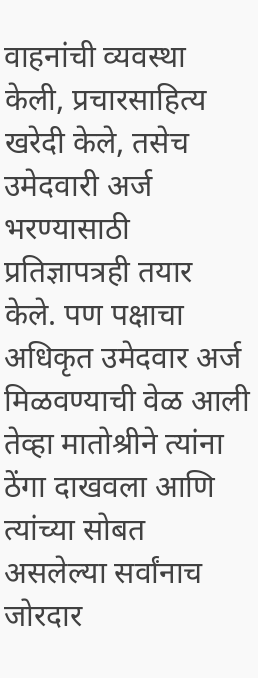वाहनांची व्यवस्था केली, प्रचारसाहित्य खरेदी केले, तसेच उमेदवारी अर्ज भरण्यासाठी प्रतिज्ञापत्रही तयार केले. पण पक्षाचा अधिकृत उमेदवार अर्ज मिळवण्याची वेळ आली तेव्हा मातोश्रीने त्यांना ठेंगा दाखवला आणि त्यांच्या सोबत असलेल्या सर्वांनाच जोरदार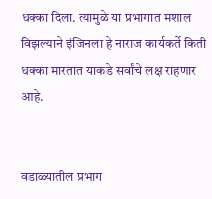धक्का दिला. त्यामुळे या प्रभागात मशाल विझल्याने इंजिनला हे नाराज कार्यकर्ते किती धक्का मारतात याकडे सर्वांचे लक्ष राहणार आहे.


वडाळ्यातील प्रभाग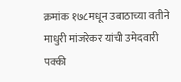क्रमांक १७८मधून उबाठाच्या वतीने माधुरी मांजरेकर यांची उमेदवारी पक्की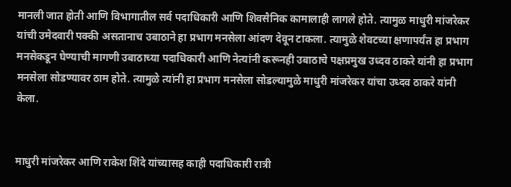मानली जात होती आणि विभागातील सर्व पदाधिकारी आणि शिवसैनिक कामालाही लागले होते. त्यामुळ माधुरी मांजरेकर यांची उमेदवारी पक्की असतानाच उबाठाने हा प्रभाग मनसेला आंदण देवून टाकला. त्यामुळे शेवटच्या क्षणापर्यंत हा प्रभाग मनसेकडून घेण्याची मागणी उबाठाच्या पदाधिकारी आणि नेत्यांनी करूनही उबाठाचे पक्षप्रमुख उध्दव ठाकरे यांनी हा प्रभाग मनसेला सोडण्यावर ठाम होते. त्यामुळे त्यांनी हा प्रभाग मनसेला सोडल्यामुळे माधुरी मांजरेकर यांचा उध्दव ठाकरे यांनी केला.


माधुरी मांजरेकर आणि राकेश शिंदे यांच्यासह काही पदाधिकारी रात्री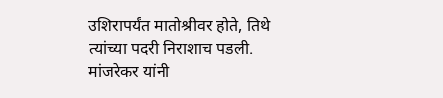उशिरापर्यंत मातोश्रीवर होते, तिथे त्यांच्या पदरी निराशाच पडली. मांजरेकर यांनी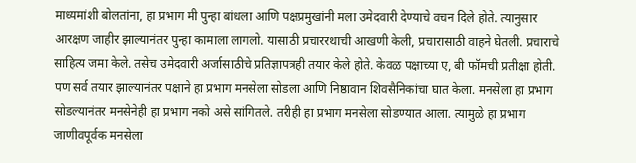माध्यमांशी बोलतांना, हा प्रभाग मी पुन्हा बांधला आणि पक्षप्रमुखांनी मला उमेदवारी देण्याचे वचन दिले होते. त्यानुसार आरक्षण जाहीर झाल्यानंतर पुन्हा कामाला लागलो. यासाठी प्रचाररथाची आखणी केली, प्रचारासाठी वाहने घेतली. प्रचाराचे साहित्य जमा केले. तसेच उमेदवारी अर्जासाठीचे प्रतिज्ञापत्रही तयार केले होते. केवळ पक्षाच्या ए, बी फॉमची प्रतीक्षा होती. पण सर्व तयार झाल्यानंतर पक्षाने हा प्रभाग मनसेला सोडला आणि निष्ठावान शिवसैनिकांचा घात केला. मनसेला हा प्रभाग सोडल्यानंतर मनसेनेही हा प्रभाग नको असे सांगितले. तरीही हा प्रभाग मनसेला सोडण्यात आला. त्यामुळे हा प्रभाग जाणीवपूर्वक मनसेला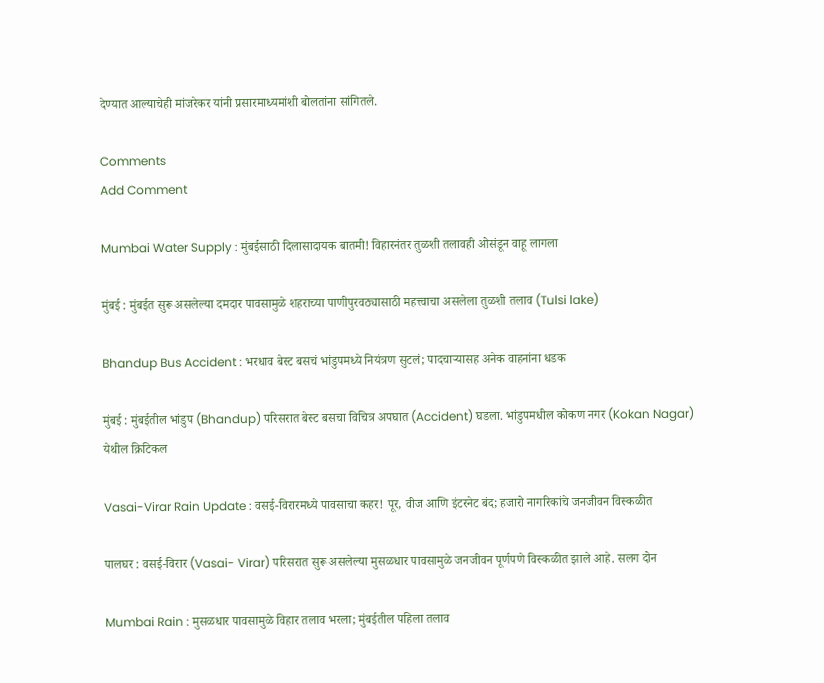देण्यात आल्याचेही मांजरेकर यांनी प्रसारमाध्यमांशी बोलतांना सांगितले.

Comments
Add Comment

Mumbai Water Supply : मुंबईसाठी दिलासादायक बातमी! विहारनंतर तुळशी तलावही ओसंडून वाहू लागला

मुंबई : मुंबईत सुरू असलेल्या दमदार पावसामुळे शहराच्या पाणीपुरवठ्यासाठी महत्त्वाचा असलेला तुळशी तलाव (Tulsi lake)

Bhandup Bus Accident : भरधाव बेस्ट बसचं भांडुपमध्ये नियंत्रण सुटलं; पादचाऱ्यासह अनेक वाहनांना धडक

मुंबई : मुंबईतील भांडुप (Bhandup) परिसरात बेस्ट बसचा विचित्र अपघात (Accident) घडला. भांडुपमधील कोकण नगर (Kokan Nagar) येथील क्रिटिकल

Vasai-Virar Rain Update : वसई-विरारमध्ये पावसाचा कहर! पूर, वीज आणि इंटरनेट बंद; हजारो नागरिकांचे जनजीवन विस्कळीत

पालघर : वसई-विरार (Vasai- Virar) परिसरात सुरू असलेल्या मुसळधार पावसामुळे जनजीवन पूर्णपणे विस्कळीत झाले आहे. सलग दोन

Mumbai Rain : मुसळधार पावसामुळे विहार तलाव भरला; मुंबईतील पहिला तलाव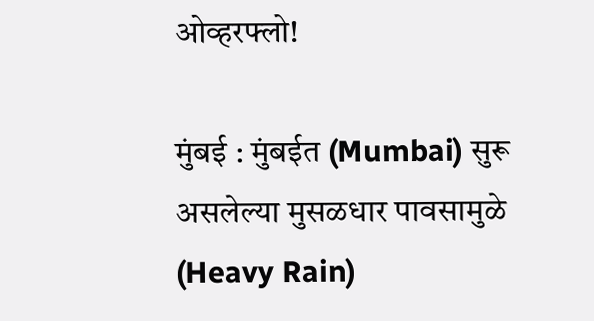ओव्हरफ्लो!

मुंबई : मुंबईत (Mumbai) सुरू असलेल्या मुसळधार पावसामुळे (Heavy Rain)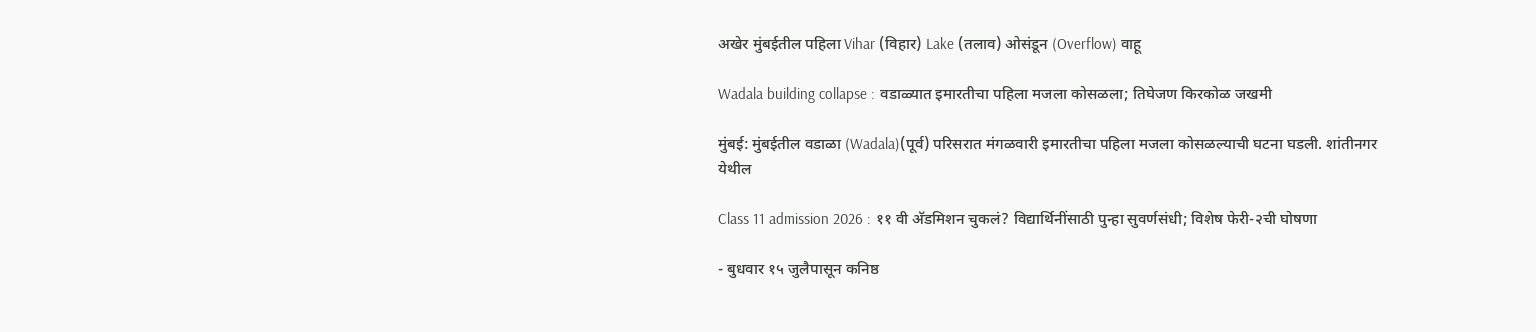अखेर मुंबईतील पहिला Vihar (विहार) Lake (तलाव) ओसंडून (Overflow) वाहू

Wadala building collapse : वडाळ्यात इमारतीचा पहिला मजला कोसळला; तिघेजण किरकोळ जखमी

मुंबई: मुंबईतील वडाळा (Wadala)(पूर्व) परिसरात मंगळवारी इमारतीचा पहिला मजला कोसळल्याची घटना घडली. शांतीनगर येथील

Class 11 admission 2026 : ११ वी अ‍ॅडमिशन चुकलं? विद्यार्थिनींसाठी पुन्हा सुवर्णसंधी; विशेष फेरी-२ची घोषणा

- बुधवार १५ जुलैपासून कनिष्ठ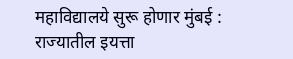महाविद्यालये सुरू होणार मुंबई : राज्यातील इयत्ता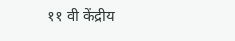११ वी केंद्रीय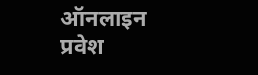ऑनलाइन प्रवेश